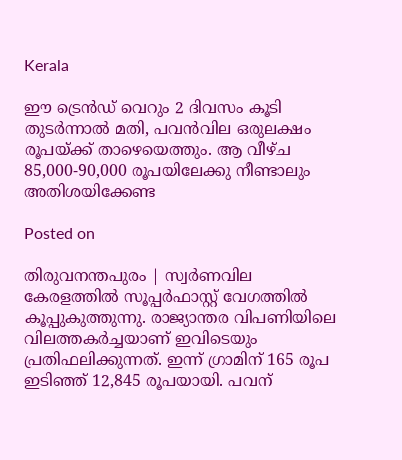Kerala

ഈ ട്രെൻഡ് വെറും 2 ദിവസം കൂടി തുടർന്നാൽ മതി, പവൻവില ഒരുലക്ഷം രൂപയ്ക്ക് താഴെയെത്തും. ആ വീഴ്ച 85,000-90,000 രൂപയിലേക്കു നീണ്ടാലും അതിശയിക്കേണ്ട

Posted on

തിരുവനന്തപുരം | സ്വർണവില കേരളത്തിൽ സൂപ്പർഫാസ്റ്റ് വേഗത്തിൽ കൂപ്പുകുത്തുന്നു. രാജ്യാന്തര വിപണിയിലെ വിലത്തകർച്ചയാണ് ഇവിടെയും പ്രതിഫലിക്കുന്നത്. ഇന്ന് ഗ്രാമിന് 165 രൂപ ഇടിഞ്ഞ് 12,845 രൂപയായി. പവന്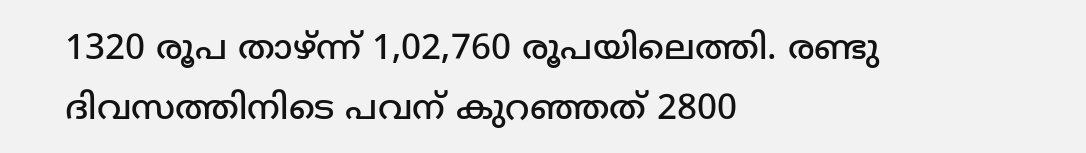1320 രൂപ താഴ്ന്ന് 1,02,760 രൂപയിലെത്തി. രണ്ടു ദിവസത്തിനിടെ പവന് കുറ‍ഞ്ഞത് 2800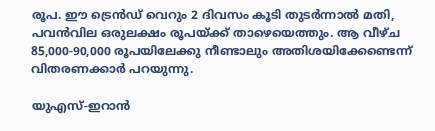രൂപ. ഈ ട്രെൻഡ് വെറും 2 ദിവസം കൂടി തുടർന്നാൽ മതി, പവൻവില ഒരുലക്ഷം രൂപയ്ക്ക് താഴെയെത്തും. ആ വീഴ്ച 85,000-90,000 രൂപയിലേക്കു നീണ്ടാലും അതിശയിക്കേണ്ടെന്ന് വിതരണക്കാർ പറയുന്നു.

യുഎസ്-ഇറാൻ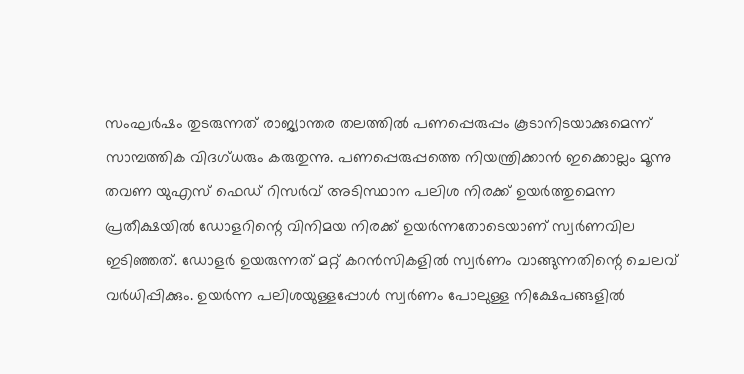സംഘർഷം തുടരുന്നത് രാജ്യാന്തര തലത്തിൽ പണപ്പെരുപ്പം കൂടാനിടയാക്കുമെന്ന് സാമ്പത്തിക വിദഗ്ധരും കരുതുന്നു. പണപ്പെരുപ്പത്തെ നിയന്ത്രിക്കാൻ ഇക്കൊല്ലം മൂന്നു തവണ യുഎസ് ഫെ‍ഡ് റിസർവ് അടിസ്ഥാന പലിശ നിരക്ക് ഉയർത്തുമെന്ന പ്രതീക്ഷയിൽ ഡോളറിന്റെ വിനിമയ നിരക്ക് ഉയർന്നതോടെയാണ് സ്വർണവില ഇടിഞ്ഞത്. ഡോളർ ഉയരുന്നത് മറ്റ് കറൻസികളിൽ സ്വർണം വാങ്ങുന്നതിന്റെ ചെലവ് വർധിപ്പിക്കും. ഉയർന്ന പലിശയുള്ളപ്പോൾ സ്വർണം പോലുള്ള നിക്ഷേപങ്ങളിൽ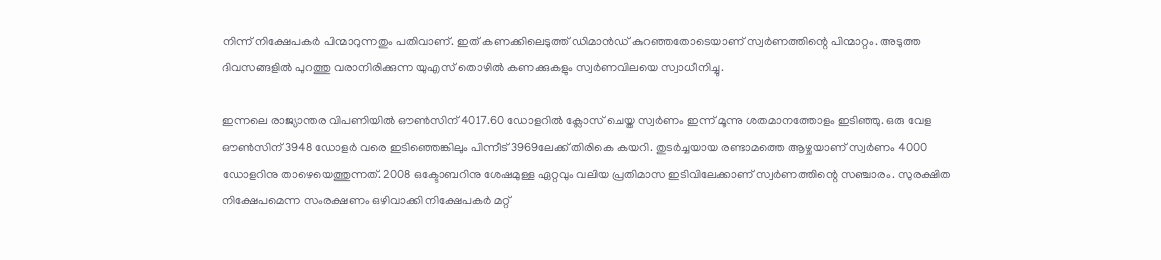നിന്ന് നിക്ഷേപകർ പിന്മാറുന്നതും പതിവാണ്. ഇത് കണക്കിലെടുത്ത് ഡിമാൻഡ് കുറഞ്ഞതോടെയാണ് സ്വർണത്തിന്റെ പിന്മാറ്റം. അടുത്ത ദിവസങ്ങളിൽ പുറത്തു വരാനിരിക്കുന്ന യുഎസ് തൊഴിൽ കണക്കുകളും സ്വർണവിലയെ സ്വാധീനിച്ചു.

ഇന്നലെ രാജ്യാന്തര വിപണിയിൽ ഔൺസിന് 4017.60 ഡോളറിൽ ക്ലോസ് ചെയ്ത സ്വർണം ഇന്ന് മൂന്നു ശതമാനത്തോളം ഇടിഞ്ഞു. ഒരു വേള ഔൺസിന് 3948 ഡോളർ വരെ ഇടിഞ്ഞെങ്കിലും പിന്നീട് 3969ലേക്ക് തിരികെ കയറി. തുടർച്ചയായ രണ്ടാമത്തെ ആഴ്ചയാണ് സ്വർണം 4000 ഡോളറിനു താഴെയെത്തുന്നത്. 2008 ഒക്ടോബറിനു ശേഷമുള്ള ഏറ്റവും വലിയ പ്രതിമാസ ഇടിവിലേക്കാണ് സ്വർണത്തിന്റെ സഞ്ചാരം. സുരക്ഷിത നിക്ഷേപമെന്ന സംരക്ഷണം ഒഴിവാക്കി നിക്ഷേപകർ മറ്റ്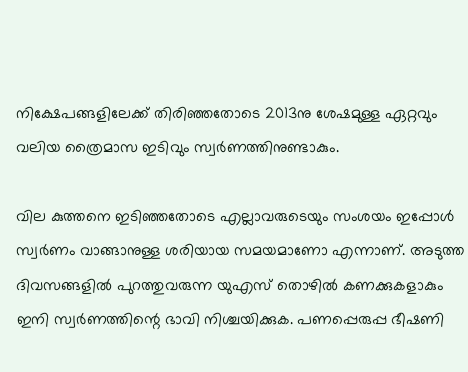നിക്ഷേപങ്ങളിലേക്ക് തിരിഞ്ഞതോടെ 2013നു ശേഷമുള്ള ഏറ്റവും വലിയ ത്രൈമാസ ഇടിവും സ്വർണത്തിനുണ്ടാകും.

വില കുത്തനെ ഇടിഞ്ഞതോടെ എല്ലാവരുടെയും സംശയം ഇപ്പോൾ സ്വർണം വാങ്ങാനുള്ള ശരിയായ സമയമാണോ എന്നാണ്. അടുത്ത ദിവസങ്ങളിൽ പുറത്തുവരുന്ന യുഎസ് തൊഴിൽ കണക്കുകളാകും ഇനി സ്വർണത്തിന്റെ ഭാവി നിശ്ചയിക്കുക. പണപ്പെരുപ്പ ഭീഷണി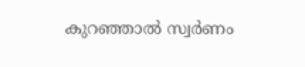കുറഞ്ഞാൽ സ്വർണം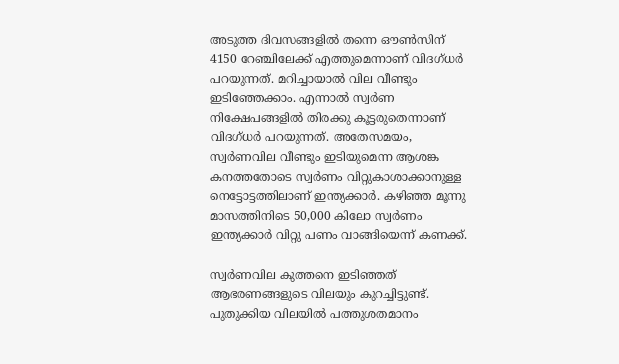അടുത്ത ദിവസങ്ങളിൽ തന്നെ ഔൺസിന് 4150 റേഞ്ചിലേക്ക് എത്തുമെന്നാണ് വിദഗ്ധർ പറയുന്നത്. മറിച്ചായാൽ വില വീണ്ടും ഇടിഞ്ഞേക്കാം. എന്നാൽ സ്വർണ നിക്ഷേപങ്ങളിൽ തിരക്കു കൂട്ടരുതെന്നാണ് വിദഗ്ധർ പറയുന്നത്. അതേസമയം, സ്വർണവില വീണ്ടും ഇടിയുമെന്ന ആശങ്ക കനത്തതോടെ സ്വർണം വിറ്റുകാശാക്കാനുള്ള നെട്ടോട്ടത്തിലാണ് ഇന്ത്യക്കാർ. കഴിഞ്ഞ മൂന്നു മാസത്തിനിടെ 50,000 കിലോ സ്വർണം ഇന്ത്യക്കാർ വിറ്റു പണം വാങ്ങിയെന്ന് കണക്ക്.

സ്വർണവില കുത്തനെ ഇടിഞ്ഞത് ആഭരണങ്ങളുടെ വിലയും കുറച്ചിട്ടുണ്ട്. പുതുക്കിയ വിലയിൽ പത്തുശതമാനം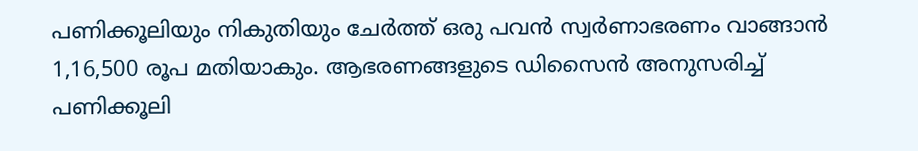പണിക്കൂലിയും നികുതിയും ചേർത്ത് ഒരു പവൻ സ്വർണാഭരണം വാങ്ങാൻ 1,16,500 രൂപ മതിയാകും. ആഭരണങ്ങളുടെ ഡിസൈൻ അനുസരിച്ച് പണിക്കൂലി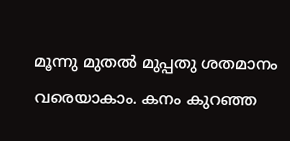മൂന്നു മുതൽ മുപ്പതു ശതമാനം വരെയാകാം. കനം കുറഞ്ഞ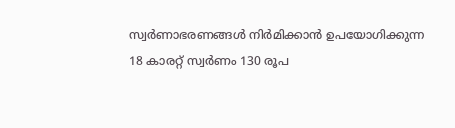സ്വർണാഭരണങ്ങൾ നിർമിക്കാൻ ഉപയോഗിക്കുന്ന 18 കാരറ്റ് സ്വർണം 130 രൂപ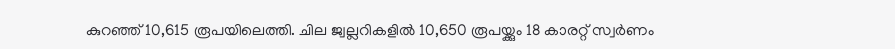കുറ‍ഞ്ഞ് 10,615 രൂപയിലെത്തി. ചില ജ്വല്ലറികളിൽ 10,650 രൂപയ്ക്കും 18 കാരറ്റ് സ്വർണം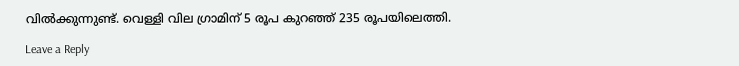വിൽക്കുന്നുണ്ട്. വെള്ളി വില ഗ്രാമിന് 5 രൂപ കുറഞ്ഞ് 235 രൂപയിലെത്തി.

Leave a Reply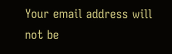Your email address will not be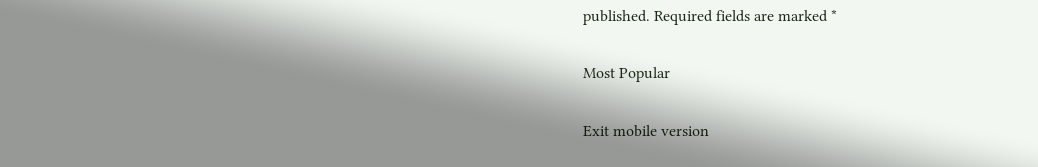published. Required fields are marked *

Most Popular

Exit mobile version